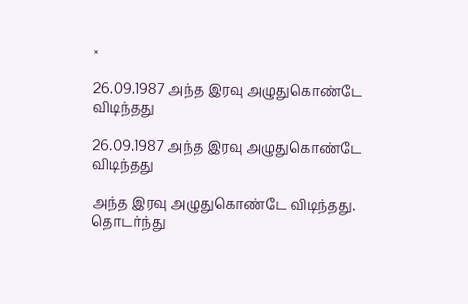×

26.09.1987 அந்த இரவு அழுதுகொண்டே விடிந்தது

26.09.1987 அந்த இரவு அழுதுகொண்டே விடிந்தது

அந்த இரவு அழுதுகொண்டே விடிந்தது. தொடர்ந்து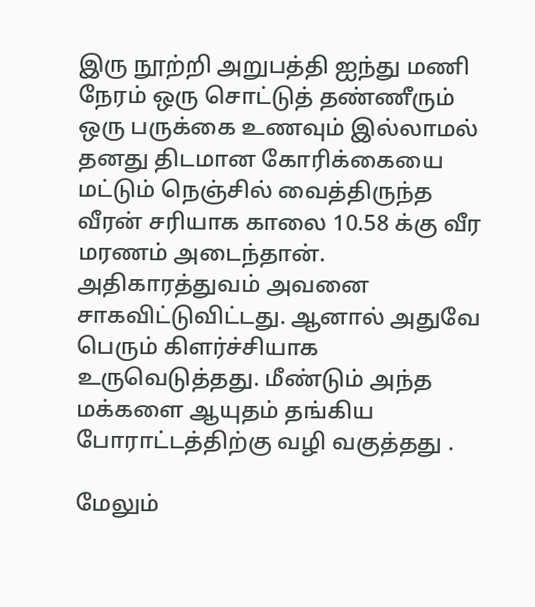இரு நூற்றி அறுபத்தி ஐந்து மணி நேரம் ஒரு சொட்டுத் தண்ணீரும் ஒரு பருக்கை உணவும் இல்லாமல் தனது திடமான கோரிக்கையை மட்டும் நெஞ்சில் வைத்திருந்த வீரன் சரியாக காலை 10.58 க்கு வீர மரணம் அடைந்தான். அதிகாரத்துவம் அவனை சாகவிட்டுவிட்டது. ஆனால் அதுவே பெரும் கிளர்ச்சியாக உருவெடுத்தது. மீண்டும் அந்த மக்களை ஆயுதம் தங்கிய போராட்டத்திற்கு வழி வகுத்தது .

மேலும்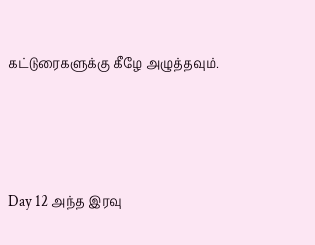கட்டுரைகளுக்கு கீழே அழுத்தவும்.





Day 12 அந்த இரவு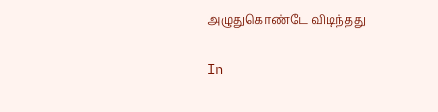அழுதுகொண்டே விடிந்தது

In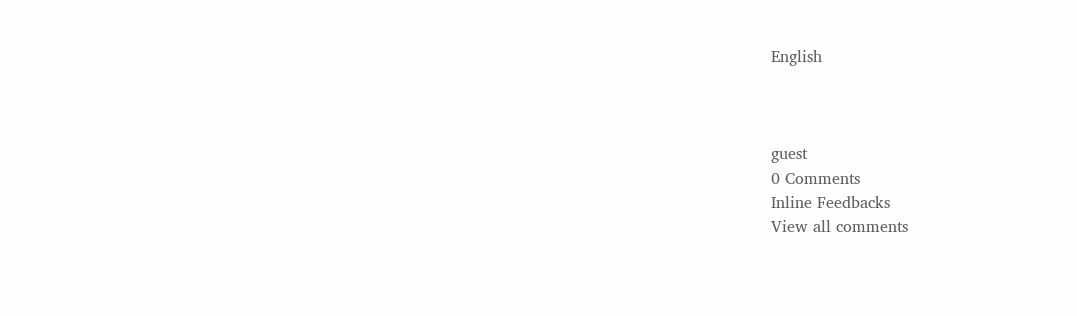English



guest
0 Comments
Inline Feedbacks
View all comments